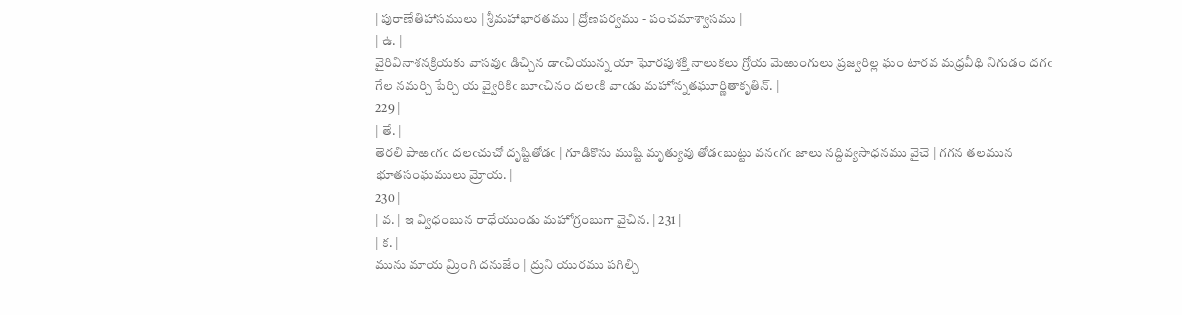| పురాణేతిహాసములు | శ్రీమహాభారతము | ద్రోణపర్వము - పంచమాశ్వాసము |
| ఉ. |
వైరివినాశనక్రియకు వాసవుఁ డిచ్చిన డాఁచియున్న యా ఘోరపుశక్తి నాలుకలు గ్రోయ మెఱుంగులు ప్రజ్వరిల్ల ఘం టారవ మధ్రవీథి నిగుడం దగఁ గేల నమర్చి పేర్చి య వ్వైరికిఁ బూఁచినం దలఁకి వాఁడు మహోన్నతఘూర్ణితాకృతిన్. |
229 |
| తే. |
తెరలి పాఱఁగఁ దలఁచుచో దృష్టితోడఁ | గూడికొను ముష్టి మృత్యువు తోడఁబుట్టు వనఁగఁ జాలు నద్దివ్యసాధనము వైచె | గగన తలమున భూతసంఘములు మ్రోయ. |
230 |
| వ. | ఇ వ్విధంబున రాధేయుండు మహోగ్రంబుగా వైచిన. | 231 |
| క. |
మును మాయ మ్రింగి దనుజేం | ద్రుని యురము పగిల్చి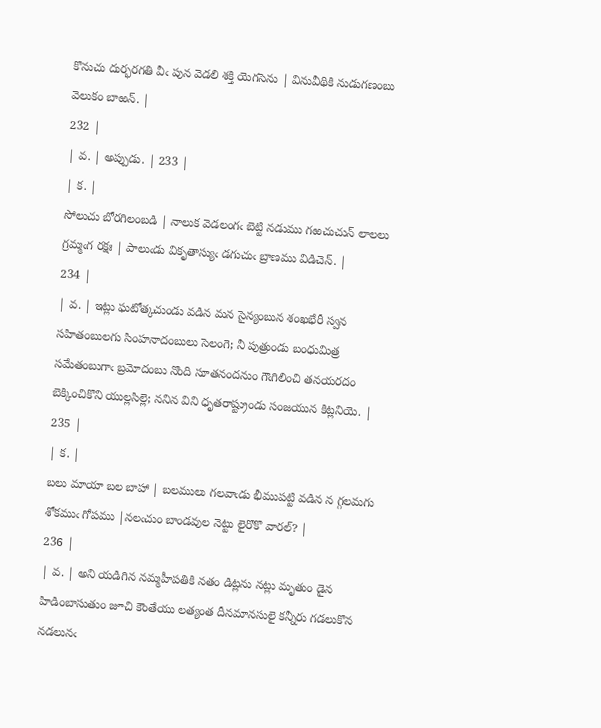కొనుచు దుర్భరగతి వీఁ పున వెడలి శక్తి యెగసెను | వినువీథికి నుడుగణంబు వెలుకం బాఱన్. |
232 |
| వ. | అప్పుడు. | 233 |
| క. |
సోలుచు బోరగిలంబడి | నాలుక వెడలంగఁ బెట్టి నడుము గఱచుచున్ లాలలు గ్రమ్మఁగ రక్షః | పాలుఁడు వికృతాస్యుఁ డగుచుఁ బ్రాణము విడిచెన్. |
234 |
| వ. | ఇట్లు ఘటోత్కచుండు వడిన మన సైన్యంబున శంఖభేరీ స్వన సహితంబులగు సింహనాదంబులు సెలంగె; నీ పుత్రుండు బంధుమిత్ర సమేతంబుగాఁ బ్రమోదంబు నొంది సూతనందనుం గౌఁగిలించి తనయరదం బెక్కించికొని యుల్లసిల్లె; ననిన విని ధృతరాష్ట్రుండు సంజయున కిట్లనియె. | 235 |
| క. |
బలు మాయా బల బాహా | బలములు గలవాఁడు భీముపట్టి వడిన న గ్గలమగు శోకముఁ గోపము |నలఁచుం బాండవుల నెట్టు లైరొకొ వారల్? |
236 |
| వ. | అని యడిగిన నమ్మహీపతికి నతం డిట్లను నట్లు మృతుం డైన హిడింబాసుతుం జూచి కౌంతేయు లత్యంత దీనమానసులై కన్నీరు గడలుకొన నడలునఁ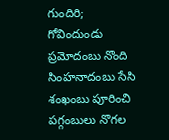గుందిరి; గోవిందుండు ప్రమోదంబు నొంది సింహనాదంబు సేసి శంఖంబు పూరించి పగ్గంబులు నొగల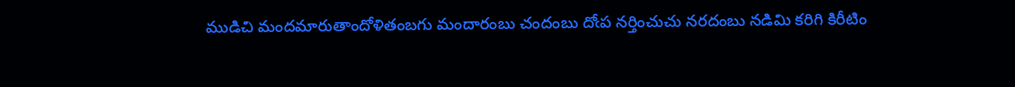ముడిచి మందమారుతాందోళితంబగు మందారంబు చందంబు దోఁప నర్తించుచు నరదంబు నడిమి కరిగి కిరీటిం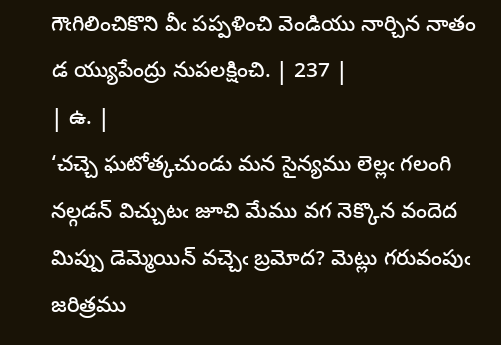గౌఁగిలించికొని వీఁ పప్పళించి వెండియు నార్చిన నాతం డ య్యుపేంద్రు నుపలక్షించి. | 237 |
| ఉ. |
‘చచ్చె ఘటోత్కచుండు మన సైన్యము లెల్లఁ గలంగి నల్గడన్ విచ్చుటఁ జూచి మేము వగ నెక్కొన వందెద మిప్పు డెమ్మెయిన్ వచ్చెఁ బ్రమోద? మెట్లు గరువంపుఁ జరిత్రము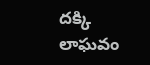దక్కి లాఘవం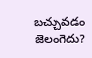బచ్చువడం జెలంగెదు?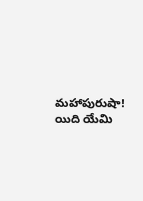మహాపురుషా! యిది యేమి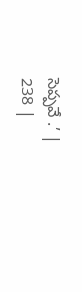సెప్పవే .’ |
238 |